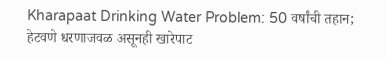Kharapaat Drinking Water Problem: 50 वर्षांची तहान; हेटवणे धरणाजवळ असूनही खारेपाट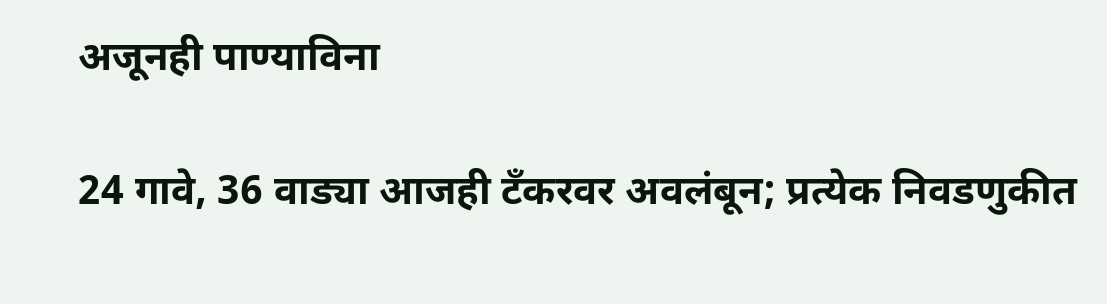अजूनही पाण्याविना

24 गावे, 36 वाड्या आजही टँकरवर अवलंबून; प्रत्येक निवडणुकीत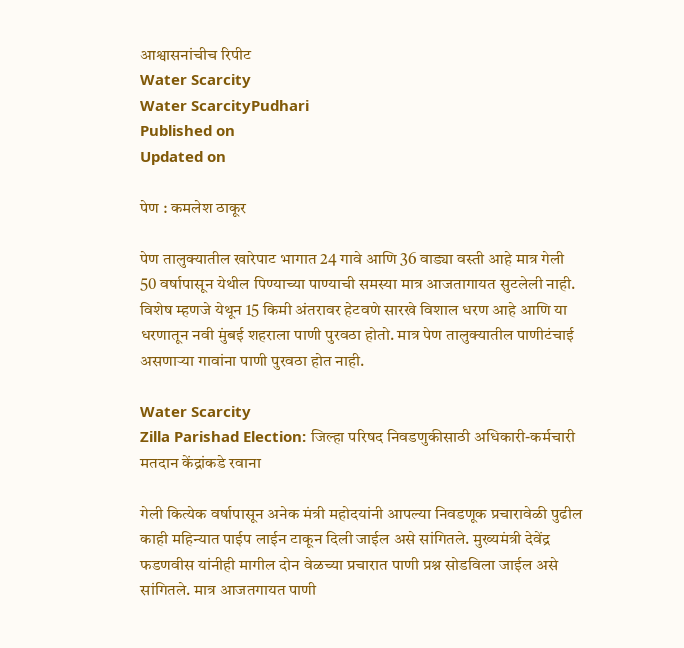आश्वासनांचीच रिपीट
Water Scarcity
Water ScarcityPudhari
Published on
Updated on

पेण : कमलेश ठाकूर

पेण तालुक्यातील खारेपाट भागात 24 गावे आणि 36 वाड्या वस्ती आहे मात्र गेली 50 वर्षापासून येथील पिण्याच्या पाण्याची समस्या मात्र आजतागायत सुटलेली नाही. विशेष म्हणजे येथून 15 किमी अंतरावर हेटवणे सारखे विशाल धरण आहे आणि या धरणातून नवी मुंबई शहराला पाणी पुरवठा होतो. मात्र पेण तालुक्यातील पाणीटंचाई असणाऱ्या गावांना पाणी पुरवठा होत नाही.

Water Scarcity
Zilla Parishad Election: जिल्हा परिषद निवडणुकीसाठी अधिकारी-कर्मचारी मतदान केंद्रांकडे रवाना

गेली कित्येक वर्षापासून अनेक मंत्री महोदयांनी आपल्या निवडणूक प्रचारावेळी पुढील काही महिन्यात पाईप लाईन टाकून दिली जाईल असे सांगितले. मुख्यमंत्री देवेंद्र फडणवीस यांनीही मागील दोन वेळच्या प्रचारात पाणी प्रश्न सोडविला जाईल असे सांगितले. मात्र आजतगायत पाणी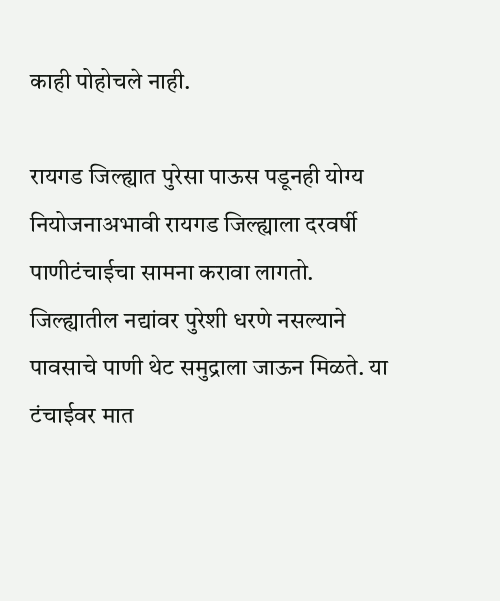काही पोहोचले नाही.

रायगड जिल्ह्यात पुरेसा पाऊस पडूनही योग्य नियोजनाअभावी रायगड जिल्ह्याला दरवर्षी पाणीटंचाईचा सामना करावा लागतो. जिल्ह्यातील नद्यांवर पुरेशी धरणे नसल्याने पावसाचे पाणी थेट समुद्राला जाऊन मिळते. या टंचाईवर मात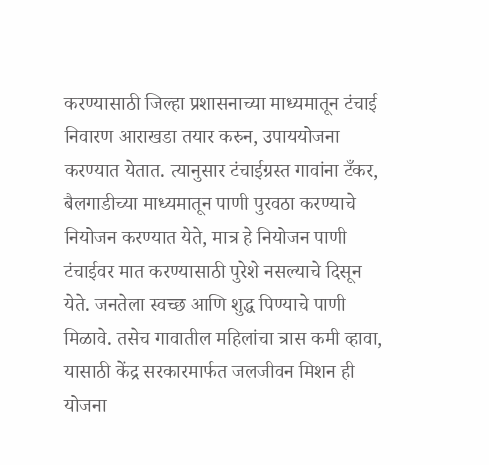करण्यासाठी जिल्हा प्रशासनाच्या माध्यमातून टंचाई निवारण आराखडा तयार करुन, उपाययोजना करण्यात येतात. त्यानुसार टंचाईग्रस्त गावांना टँकर, बैलगाडीच्या माध्यमातून पाणी पुरवठा करण्याचे नियोजन करण्यात येते, मात्र हे नियोजन पाणी टंचाईवर मात करण्यासाठी पुरेशे नसल्याचे दिसून येते. जनतेला स्वच्छ आणि शुद्ध पिण्याचे पाणी मिळावे. तसेच गावातील महिलांचा त्रास कमी व्हावा, यासाठी केंद्र सरकारमार्फत जलजीवन मिशन ही योजना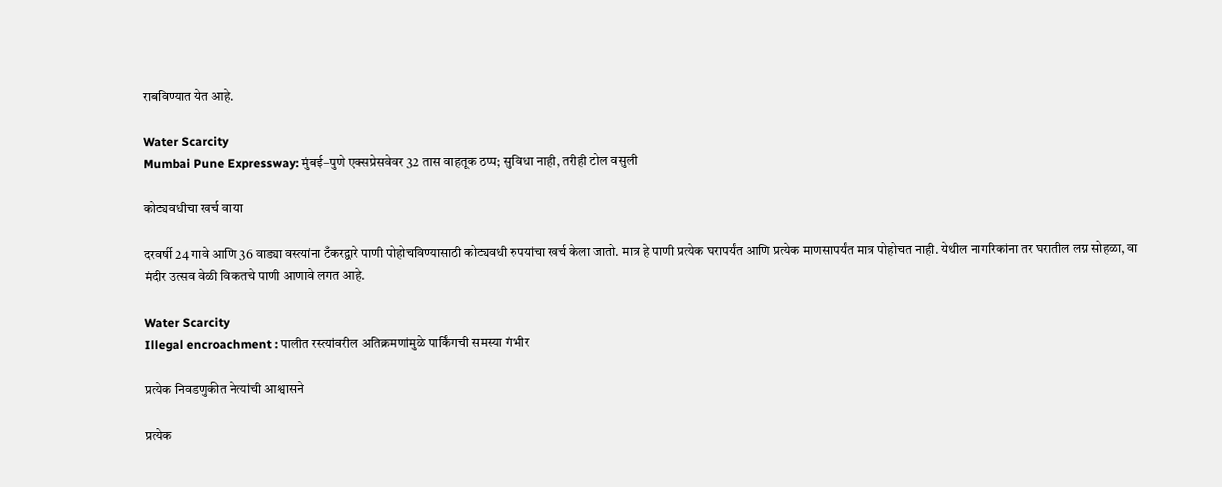राबविण्यात येत आहे.

Water Scarcity
Mumbai Pune Expressway: मुंबई–पुणे एक्सप्रेसवेवर 32 तास वाहतूक ठप्प; सुविधा नाही, तरीही टोल वसुली

कोट्यवधीचा खर्च वाया

दरवर्षी 24 गावे आणि 36 वाड्या वस्त्यांना टँकरद्वारे पाणी पोहोचविण्यासाठी कोट्यवधी रुपयांचा खर्च केला जातो. मात्र हे पाणी प्रत्येक घरापर्यंत आणि प्रत्येक माणसापर्यंत मात्र पोहोचत नाही. येथील नागरिकांना तर घरातील लग्न सोहळा, वा मंदीर उत्सव वेळी विकतचे पाणी आणावे लगत आहे.

Water Scarcity
Illegal encroachment : पालीत रस्त्यांवरील अतिक्रमणांमुळे पार्किंगची समस्या गंभीर

प्रत्येक निवडणुकीत नेत्यांची आश्वासने

प्रत्येक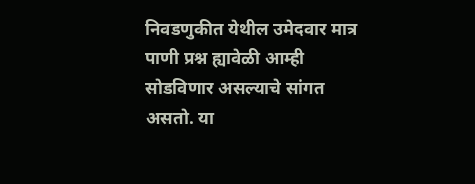निवडणुकीत येथील उमेदवार मात्र पाणी प्रश्न ह्यावेळी आम्ही सोडविणार असल्याचे सांगत असतो. या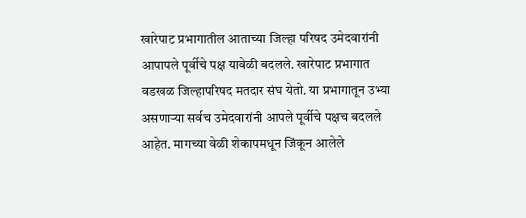खारेपाट प्रभागातील आताच्या जिल्हा परिषद उमेदवारांनी आपापले पूर्वीचे पक्ष यावेळी बदलले. खारेपाट प्रभागात वडखळ जिल्हापरिषद मतदार संघ येतो. या प्रभागातून उभ्या असणाऱ्या सर्वच उमेदवारांनी आपले पूर्वीचे पक्षच बदलले आहेत. मागच्या वेळी शेकापमधून जिंकून आलेले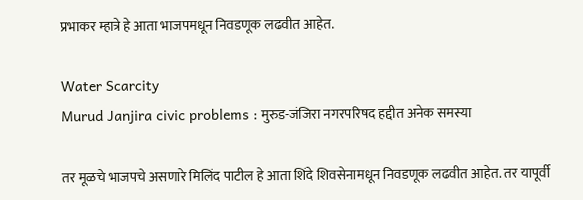प्रभाकर म्हात्रे हे आता भाजपमधून निवडणूक लढवीत आहेत.

Water Scarcity
Murud Janjira civic problems : मुरुड-जंजिरा नगरपरिषद हद्दीत अनेक समस्या

तर मूळचे भाजपचे असणारे मिलिंद पाटील हे आता शिंदे शिवसेनामधून निवडणूक लढवीत आहेत. तर यापूर्वी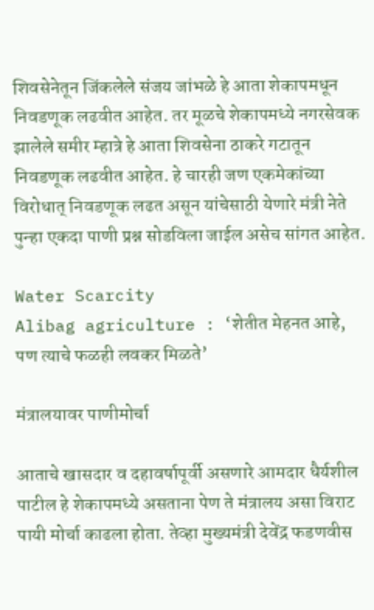शिवसेनेतून जिंकलेले संजय जांभळे हे आता शेकापमधून निवडणूक लढवीत आहेत. तर मूळचे शेकापमध्ये नगरसेवक झालेले समीर म्हात्रे हे आता शिवसेना ठाकरे गटातून निवडणूक लढवीत आहेत. हे चारही जण एकमेकांच्या विरोधात्‌‍ निवडणूक लढत असून यांचेसाठी येणारे मंत्री नेते पुन्हा एकदा पाणी प्रश्न सोडविला जाईल असेच सांगत आहेत.

Water Scarcity
Alibag agriculture : ‘शेतीत मेहनत आहे, पण त्याचे फळही लवकर मिळते‌’

मंत्रालयावर पाणीमोर्चा

आताचे खासदार व दहावर्षापूर्वी असणारे आमदार धैर्यशील पाटील हे शेकापमध्ये असताना पेण ते मंत्रालय असा विराट पायी मोर्चा काढला होता. तेव्हा मुख्यमंत्री देवेंद्र फडणवीस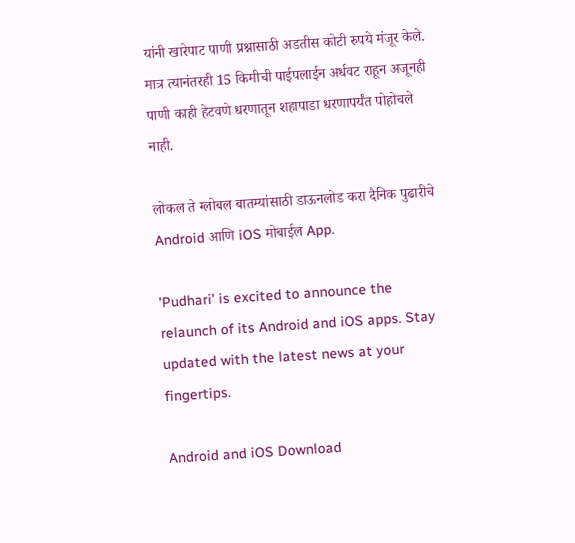यांनी खारेपाट पाणी प्रश्नासाठी अडतीस कोटी रुपये मंजूर केले. मात्र त्यानंतरही 15 किमीची पाईपलाईन अर्धवट राहून अजूनही पाणी काही हेटवणे धरणातून शहापाडा धरणापर्यंत पोहोचले नाही.

लोकल ते ग्लोबल बातम्यांसाठी डाऊनलोड करा दैनिक पुढारीचे Android आणि iOS मोबाईल App.

'Pudhari' is excited to announce the relaunch of its Android and iOS apps. Stay updated with the latest news at your fingertips.

Android and iOS Download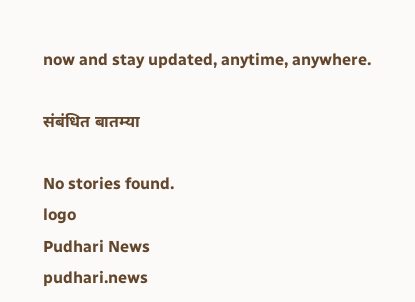now and stay updated, anytime, anywhere.

संबंधित बातम्या

No stories found.
logo
Pudhari News
pudhari.news